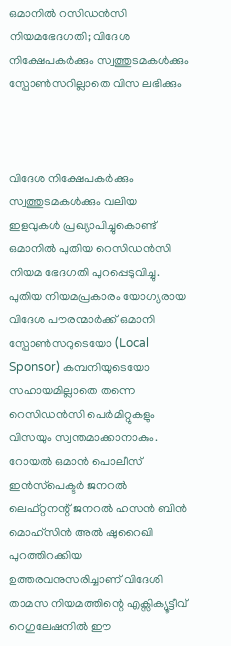ഒമാനിൽ റസിഡൻസി നിയമഭേദഗതി; വിദേശ നിക്ഷേപകർക്കും സ്വത്തുടമകൾക്കും സ്പോൺസറില്ലാതെ വിസ ലഭിക്കും



വിദേശ നിക്ഷേപകർക്കും സ്വത്തുടമകൾക്കും വലിയ ഇളവുകൾ പ്രഖ്യാപിച്ചുകൊണ്ട് ഒമാനിൽ പുതിയ റെസിഡൻസി നിയമ ഭേദഗതി പുറപ്പെടുവിച്ചു. പുതിയ നിയമപ്രകാരം യോഗ്യരായ വിദേശ പൗരന്മാർക്ക് ഒമാനി സ്പോൺസറുടെയോ (Local Sponsor) കമ്പനിയുടെയോ സഹായമില്ലാതെ തന്നെ റെസിഡൻസി പെർമിറ്റുകളും വിസയും സ്വന്തമാക്കാനാകും. റോയൽ ഒമാൻ പൊലീസ് ഇൻസ്‌പെക്ടർ ജനറൽ ലെഫ്റ്റനന്റ് ജനറൽ ഹസൻ ബിൻ മൊഹ്‌സിൻ അൽ ഷുറൈഖി പുറത്തിറക്കിയ ഉത്തരവനുസരിച്ചാണ് വിദേശി താമസ നിയമത്തിന്റെ എക്സിക്യൂട്ടീവ് റെഗുലേഷനിൽ ഈ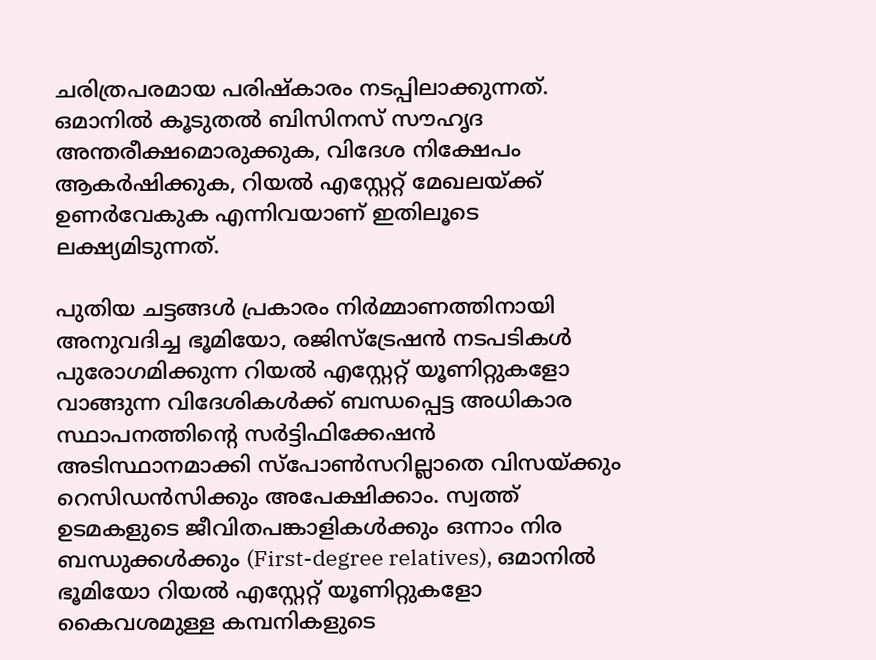ചരിത്രപരമായ പരിഷ്‌കാരം നടപ്പിലാക്കുന്നത്. ഒമാനിൽ കൂടുതൽ ബിസിനസ് സൗഹൃദ അന്തരീക്ഷമൊരുക്കുക, വിദേശ നിക്ഷേപം ആകർഷിക്കുക, റിയൽ എസ്റ്റേറ്റ് മേഖലയ്ക്ക് ഉണർവേകുക എന്നിവയാണ് ഇതിലൂടെ ലക്ഷ്യമിടുന്നത്.

പുതിയ ചട്ടങ്ങൾ പ്രകാരം നിർമ്മാണത്തിനായി അനുവദിച്ച ഭൂമിയോ, രജിസ്‌ട്രേഷൻ നടപടികൾ പുരോഗമിക്കുന്ന റിയൽ എസ്റ്റേറ്റ് യൂണിറ്റുകളോ വാങ്ങുന്ന വിദേശികൾക്ക് ബന്ധപ്പെട്ട അധികാര സ്ഥാപനത്തിന്റെ സർട്ടിഫിക്കേഷൻ അടിസ്ഥാനമാക്കി സ്‌പോൺസറില്ലാതെ വിസയ്ക്കും റെസിഡൻസിക്കും അപേക്ഷിക്കാം. സ്വത്ത് ഉടമകളുടെ ജീവിതപങ്കാളികൾക്കും ഒന്നാം നിര ബന്ധുക്കൾക്കും (First-degree relatives), ഒമാനിൽ ഭൂമിയോ റിയൽ എസ്റ്റേറ്റ് യൂണിറ്റുകളോ കൈവശമുള്ള കമ്പനികളുടെ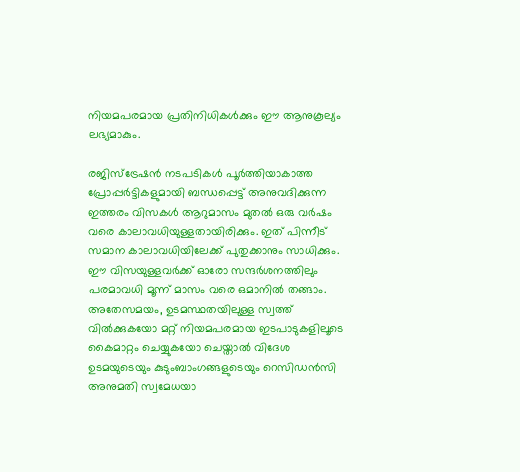നിയമപരമായ പ്രതിനിധികൾക്കും ഈ ആനുകൂല്യം ലഭ്യമാകും.

രജിസ്ട്രേഷൻ നടപടികൾ പൂർത്തിയാകാത്ത പ്രോപ്പർട്ടികളുമായി ബന്ധപ്പെട്ട് അനുവദിക്കുന്ന ഇത്തരം വിസകൾ ആറുമാസം മുതൽ ഒരു വർഷം വരെ കാലാവധിയുള്ളതായിരിക്കും. ഇത് പിന്നീട് സമാന കാലാവധിയിലേക്ക് പുതുക്കാനും സാധിക്കും. ഈ വിസയുള്ളവർക്ക് ഓരോ സന്ദർശനത്തിലും പരമാവധി മൂന്ന് മാസം വരെ ഒമാനിൽ തങ്ങാം. അതേസമയം, ഉടമസ്ഥതയിലുള്ള സ്വത്ത് വിൽക്കുകയോ മറ്റ് നിയമപരമായ ഇടപാടുകളിലൂടെ കൈമാറ്റം ചെയ്യുകയോ ചെയ്താൽ വിദേശ ഉടമയുടെയും കുടുംബാംഗങ്ങളുടെയും റെസിഡൻസി അനുമതി സ്വമേധയാ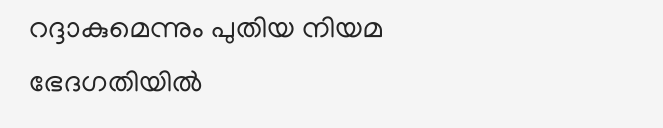റദ്ദാകുമെന്നും പുതിയ നിയമ ഭേദഗതിയിൽ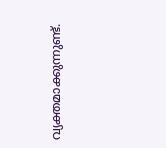വ്യക്തമാക്കുന്നുണ്ട്.